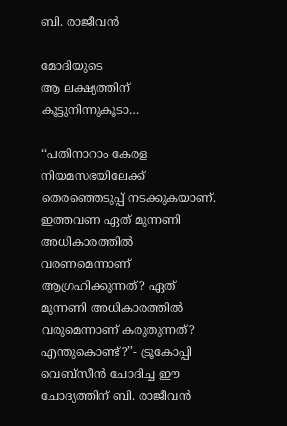ബി. രാജീവൻ

മോദിയുടെ
ആ ലക്ഷ്യത്തിന്
കൂട്ടുനിന്നുകൂടാ…

‘‘പതിനാറാം കേരള നിയമസഭയിലേക്ക് തെരഞ്ഞെടുപ്പ് നടക്കുകയാണ്. ഇത്തവണ ഏത് മുന്നണി അധികാരത്തിൽ വരണമെന്നാണ് ആഗ്രഹിക്കുന്നത്? ഏത് മുന്നണി അധികാരത്തിൽ വരുമെന്നാണ് കരുതുന്നത്? എന്തുകൊണ്ട്?’’- ട്രൂകോപ്പി വെബ്സീൻ ചോദിച്ച ഈ ചോദ്യത്തിന് ബി. രാജീവൻ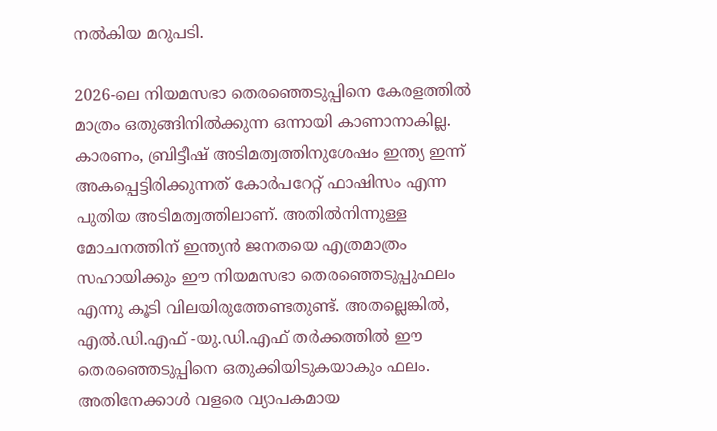നൽകിയ മറുപടി.

2026-ലെ നിയമസഭാ തെരഞ്ഞെടുപ്പിനെ കേരളത്തിൽ മാത്രം ഒതുങ്ങിനിൽക്കുന്ന ഒന്നായി കാണാനാകില്ല. കാരണം, ബ്രിട്ടീഷ് അടിമത്വത്തിനുശേഷം ഇന്ത്യ ഇന്ന് അകപ്പെട്ടിരിക്കുന്നത് കോർപറേറ്റ് ഫാഷിസം എന്ന പുതിയ അടിമത്വത്തിലാണ്. അതിൽനിന്നുള്ള മോചനത്തിന് ഇന്ത്യൻ ജനതയെ എത്രമാത്രം സഹായിക്കും ഈ നിയമസഭാ തെരഞ്ഞെടുപ്പുഫലം എന്നു കൂടി വിലയിരുത്തേണ്ടതുണ്ട്. അതല്ലെങ്കിൽ, എൽ.ഡി.എഫ് -യു.ഡി.എഫ് തർക്കത്തിൽ ഈ തെരഞ്ഞെടുപ്പിനെ ഒതുക്കിയിടുകയാകും ഫലം. അതിനേക്കാൾ വളരെ വ്യാപകമായ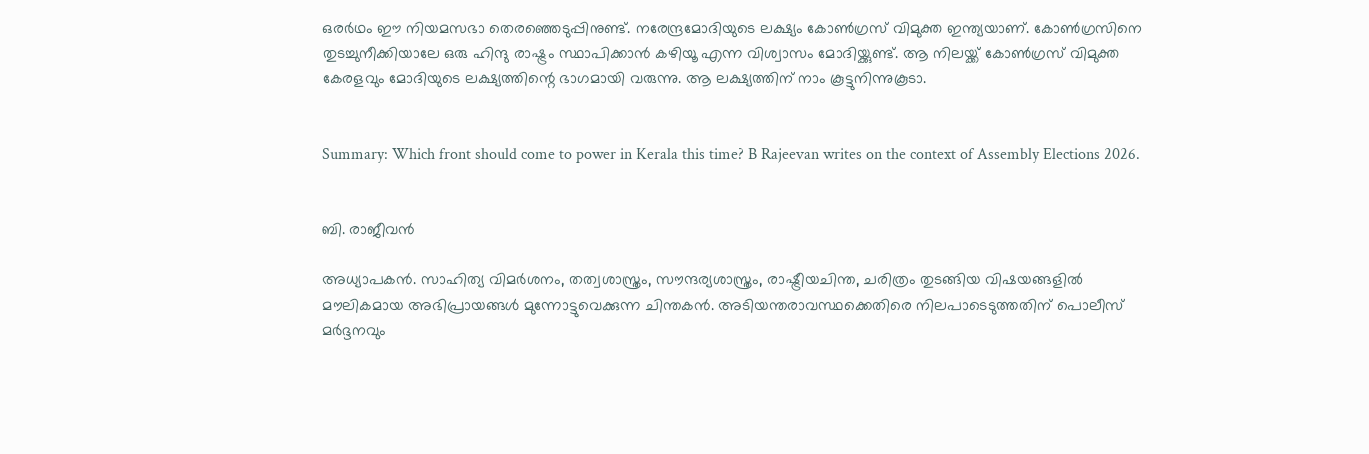ഒരർഥം ഈ നിയമസഭാ തെരഞ്ഞെടുപ്പിനുണ്ട്. നരേന്ദ്രമോദിയുടെ ലക്ഷ്യം കോൺഗ്രസ് വിമുക്ത ഇന്ത്യയാണ്. കോൺഗ്രസിനെ തുടച്ചുനീക്കിയാലേ ഒരു ഹിന്ദു രാഷ്ട്രം സ്ഥാപിക്കാൻ കഴിയൂ എന്ന വിശ്വാസം മോദിയ്ക്കുണ്ട്. ആ നിലയ്ക്ക് കോൺഗ്രസ് വിമുക്ത കേരളവും മോദിയുടെ ലക്ഷ്യത്തിന്റെ ഭാഗമായി വരുന്നു. ആ ലക്ഷ്യത്തിന് നാം കൂട്ടുനിന്നുകൂടാ.


Summary: Which front should come to power in Kerala this time? B Rajeevan writes on the context of Assembly Elections 2026.


ബി. രാജീവൻ

അധ്യാപകൻ. സാഹിത്യ വിമർശനം, തത്വശാസ്ത്രം, സൗന്ദര്യശാസ്ത്രം, രാഷ്ട്രീയചിന്ത, ചരിത്രം തുടങ്ങിയ വിഷയങ്ങളിൽ മൗലികമായ അഭിപ്രായങ്ങൾ മുന്നോട്ടുവെക്കുന്ന ചിന്തകൻ. അടിയന്തരാവസ്ഥക്കെതിരെ നിലപാടെടുത്തതിന് പൊലീസ് മർദ്ദനവും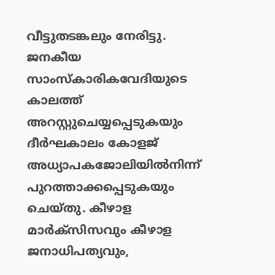വീട്ടുതടങ്കലും നേരിട്ടു. ജനകീയ സാംസ്‌കാരികവേദിയുടെ കാലത്ത് അറസ്റ്റുചെയ്യപ്പെടുകയും ദീർഘകാലം കോളജ് അധ്യാപകജോലിയിൽനിന്ന് പുറത്താക്കപ്പെടുകയും ചെയ്തു. കീഴാള മാർക്‌സിസവും കീഴാള ജനാധിപത്യവും,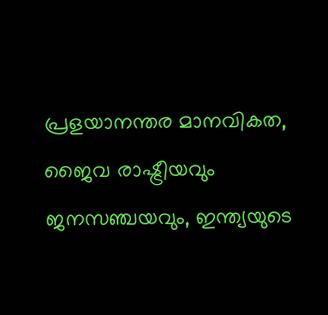പ്രളയാനന്തര മാനവികത, ജൈവ രാഷ്ട്രീയവും ജനസഞ്ചയവും, ഇന്ത്യയുടെ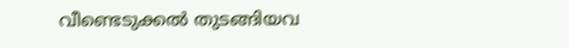വീണ്ടെടുക്കൽ തുടങ്ങിയവ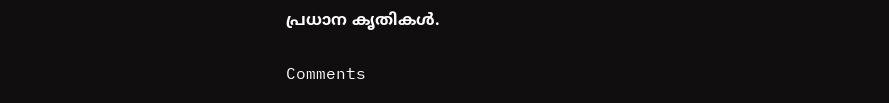പ്രധാന കൃതികൾ.

Comments